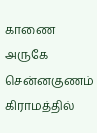காணை அருகே சென்னகுணம் கிராமத்தில்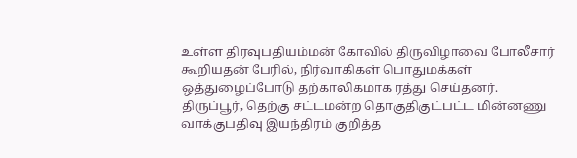உள்ள திரவுபதியம்மன் கோவில் திருவிழாவை போலீசார் கூறியதன் பேரில், நிர்வாகிகள் பொதுமக்கள் ஒத்துழைப்போடு தற்காலிகமாக ரத்து செய்தனர்.
திருப்பூர், தெற்கு சட்டமன்ற தொகுதிகுட்பட்ட மின்னணு வாக்குபதிவு இயந்திரம் குறித்த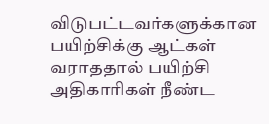விடுபட்டவர்களுக்கான பயிற்சிக்கு ஆட்கள் வராததால் பயிற்சி அதிகாரிகள் நீண்ட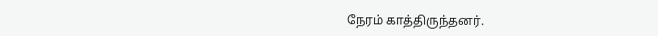நேரம் காத்திருந்தனர்.